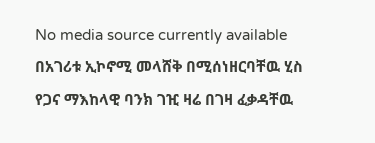No media source currently available
በአገሪቱ ኢኮኖሚ መላሸቅ በሚሰነዘርባቸዉ ሂስ የጋና ማእከላዊ ባንክ ገዢ ዛሬ በገዛ ፈቃዳቸዉ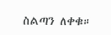ስልጣን ለቀቁ።